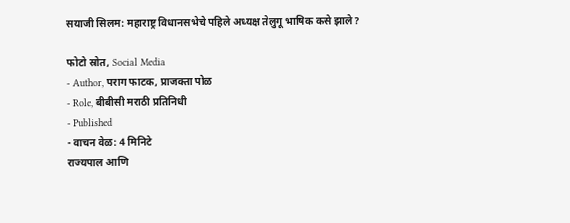सयाजी सिलम: महाराष्ट्र विधानसभेचे पहिले अध्यक्ष तेलुगू भाषिक कसे झाले?

फोटो स्रोत, Social Media
- Author, पराग फाटक, प्राजक्ता पोळ
- Role, बीबीसी मराठी प्रतिनिधी
- Published
- वाचन वेळ: 4 मिनिटे
राज्यपाल आणि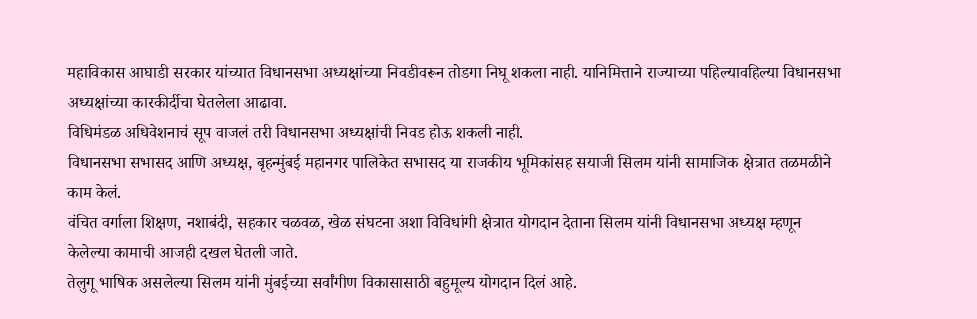महाविकास आघाडी सरकार यांच्यात विधानसभा अध्यक्षांच्या निवडीवरून तोडगा निघू शकला नाही. यानिमित्ताने राज्याच्या पहिल्यावहिल्या विधानसभा अध्यक्षांच्या कारकीर्दीचा घेतलेला आढावा.
विधिमंडळ अधिवेशनाचं सूप वाजलं तरी विधानसभा अध्यक्षांची निवड होऊ शकली नाही.
विधानसभा सभासद आणि अध्यक्ष, बृहन्मुंबई महानगर पालिकेत सभासद या राजकीय भूमिकांसह सयाजी सिलम यांनी सामाजिक क्षेत्रात तळमळीने काम केलं.
वंचित वर्गाला शिक्षण, नशाबंदी, सहकार चळवळ, खेळ संघटना अशा विविधांगी क्षेत्रात योगदान देताना सिलम यांनी विधानसभा अध्यक्ष म्हणून केलेल्या कामाची आजही दखल घेतली जाते.
तेलुगू भाषिक असलेल्या सिलम यांनी मुंबईच्या सर्वांगीण विकासासाठी बहुमूल्य योगदान दिलं आहे.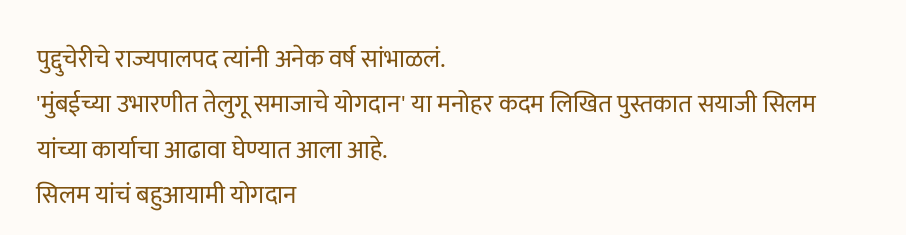पुद्दुचेरीचे राज्यपालपद त्यांनी अनेक वर्ष सांभाळलं.
'मुंबईच्या उभारणीत तेलुगू समाजाचे योगदान' या मनोहर कदम लिखित पुस्तकात सयाजी सिलम यांच्या कार्याचा आढावा घेण्यात आला आहे.
सिलम यांचं बहुआयामी योगदान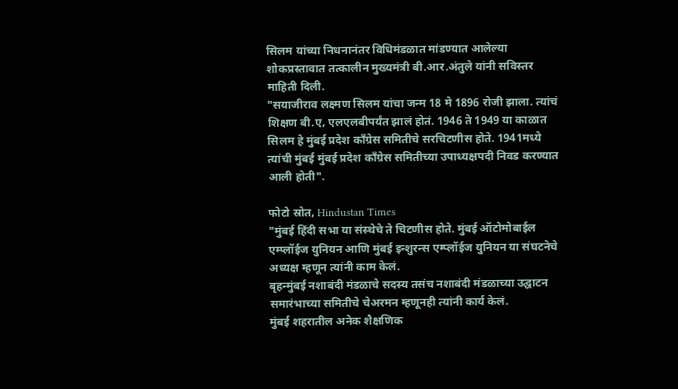सिलम यांच्या निधनानंतर विधिमंडळात मांडण्यात आलेल्या शोकप्रस्तावात तत्कालीन मुख्यमंत्री बी.आर.अंतुले यांनी सविस्तर माहिती दिली.
"सयाजीराव लक्ष्मण सिलम यांचा जन्म 18 मे 1896 रोजी झाला. त्यांचं शिक्षण बी.ए, एलएलबीपर्यंत झालं होतं. 1946 ते 1949 या काळात सिलम हे मुंबई प्रदेश काँग्रेस समितीचे सरचिटणीस होते. 1941मध्ये त्यांची मुंबई मुंबई प्रदेश काँग्रेस समितीच्या उपाध्यक्षपदी निवड करण्यात आली होती".

फोटो स्रोत, Hindustan Times
"मुंबई हिंदी सभा या संस्थेचे ते चिटणीस होते. मुंबई ऑटोमोबाईल एम्प्लॉईज युनियन आणि मुंबई इन्शुरन्स एम्प्लॉईज युनियन या संघटनेचे अध्यक्ष म्हणून त्यांनी काम केलं.
बृहन्मुंबई नशाबंदी मंडळाचे सदस्य तसंच नशाबंदी मंडळाच्या उद्घाटन समारंभाच्या समितीचे चेअरमन म्हणूनही त्यांनी कार्य केलं.
मुंबई शहरातील अनेक शैक्षणिक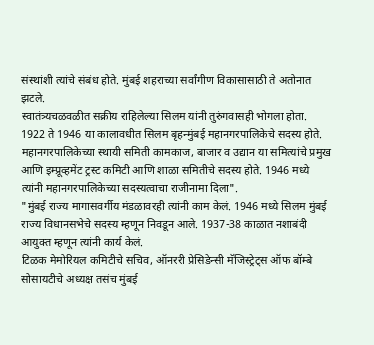संस्थांशी त्यांचे संबंध होते. मुंबई शहराच्या सर्वांगीण विकासासाठी ते अतोनात झटले.
स्वातंत्र्यचळवळीत सक्रीय राहिलेल्या सिलम यांनी तुरुंगवासही भोगला होता. 1922 ते 1946 या कालावधीत सिलम बृहन्मुंबई महानगरपालिकेचे सदस्य होते. महानगरपालिकेच्या स्थायी समिती कामकाज, बाजार व उद्यान या समित्यांचे प्रमुख आणि इम्प्रूव्हमेंट ट्रस्ट कमिटी आणि शाळा समितीचे सदस्य होते. 1946 मध्ये त्यांनी महानगरपालिकेच्या सदस्यत्वाचा राजीनामा दिला".
"मुंबई राज्य मागासवर्गीय मंडळावरही त्यांनी काम केलं. 1946 मध्ये सिलम मुंबई राज्य विधानसभेचे सदस्य म्हणून निवडून आले. 1937-38 काळात नशाबंदी आयुक्त म्हणून त्यांनी कार्य केलं.
टिळक मेमोरियल कमिटीचे सचिव, ऑनररी प्रेसिडेन्सी मॅजिस्ट्रेट्स ऑफ बॉम्बे सोसायटीचे अध्यक्ष तसंच मुंबई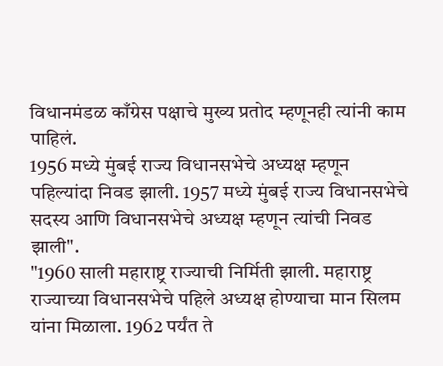विधानमंडळ काँग्रेस पक्षाचे मुख्य प्रतोद म्हणूनही त्यांनी काम पाहिलं.
1956 मध्ये मुंबई राज्य विधानसभेचे अध्यक्ष म्हणून पहिल्यांदा निवड झाली. 1957 मध्ये मुंबई राज्य विधानसभेचे सदस्य आणि विधानसभेचे अध्यक्ष म्हणून त्यांची निवड झाली".
"1960 साली महाराष्ट्र राज्याची निर्मिती झाली. महाराष्ट्र राज्याच्या विधानसभेचे पहिले अध्यक्ष होण्याचा मान सिलम यांना मिळाला. 1962 पर्यंत ते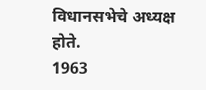विधानसभेचे अध्यक्ष होते.
1963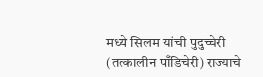मध्ये सिलम यांची पुदुच्चेरी (तत्कालीन पाँडिचेरी) राज्याचे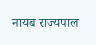नायब राज्यपाल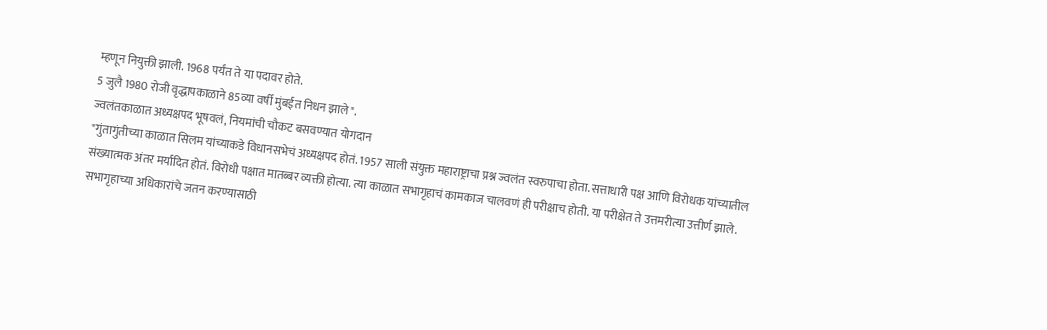म्हणून नियुक्ती झाली. 1968 पर्यंत ते या पदावर होते.
5 जुलै 1980 रोजी वृद्धापकाळाने 85व्या वर्षी मुंबईत निधन झाले".
ज्वलंतकाळात अध्यक्षपद भूषवलं, नियमांची चौकट बसवण्यात योगदान
"गुंतागुंतीच्या काळात सिलम यांच्याकडे विधानसभेचं अध्यक्षपद होतं. 1957 साली संयुक्त महाराष्ट्राचा प्रश्न ज्वलंत स्वरुपाचा होता. सत्ताधारी पक्ष आणि विरोधक यांच्यातील संख्यात्मक अंतर मर्यादित होतं. विरोधी पक्षात मातब्बर व्यक्ती होत्या. त्या काळात सभागृहाचं कामकाज चालवणं ही परीक्षाच होती. या परीक्षेत ते उत्तमरीत्या उत्तीर्ण झाले.
सभागृहाच्या अधिकारांचे जतन करण्यासाठी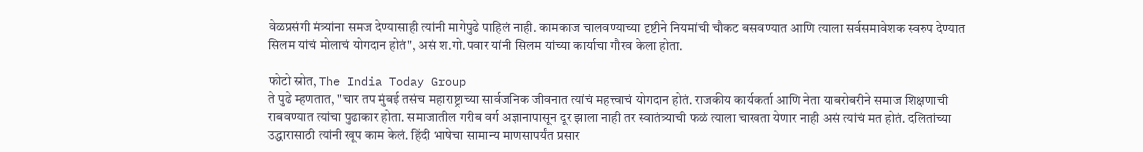वेळप्रसंगी मंत्र्यांना समज देण्यासाही त्यांनी मागेपुढे पाहिलं नाही. कामकाज चालवण्याच्या दृष्टीने नियमांची चौकट बसवण्यात आणि त्याला सर्वसमावेशक स्वरुप देण्यात सिलम यांचं मोलाचं योगदान होतं", असं श.गो.पवार यांनी सिलम यांच्या कार्याचा गौरव केला होता.

फोटो स्रोत, The India Today Group
ते पुढे म्हणतात, "चार तप मुंबई तसंच महाराष्ट्राच्या सार्वजनिक जीवनात त्यांचं महत्त्वाचं योगदान होतं. राजकीय कार्यकर्ता आणि नेता याबरोबरीने समाज शिक्षणाची राबवण्यात त्यांचा पुढाकार होता. समाजातील गरीब वर्ग अज्ञानापासून दूर झाला नाही तर स्वातंत्र्याची फळं त्याला चाखता येणार नाही असं त्यांचं मत होतं. दलितांच्या उद्धारासाठी त्यांनी खूप काम केलं. हिंदी भाषेचा सामान्य माणसापर्यंत प्रसार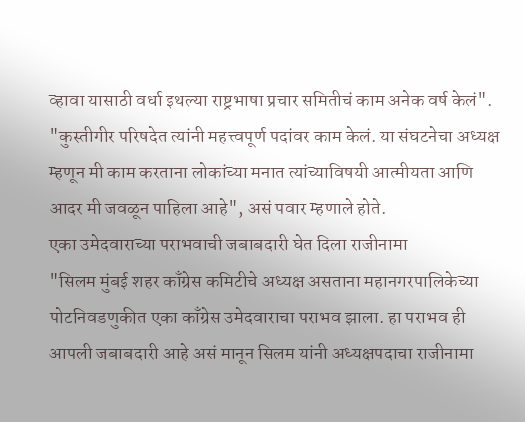व्हावा यासाठी वर्धा इथल्या राष्ट्रभाषा प्रचार समितीचं काम अनेक वर्ष केलं".
"कुस्तीगीर परिषदेत त्यांनी महत्त्वपूर्ण पदांवर काम केलं. या संघटनेचा अध्यक्ष म्हणून मी काम करताना लोकांच्या मनात त्यांच्याविषयी आत्मीयता आणि आदर मी जवळून पाहिला आहे", असं पवार म्हणाले होते.
एका उमेदवाराच्या पराभवाची जबाबदारी घेत दिला राजीनामा
"सिलम मुंबई शहर काँग्रेस कमिटीचे अध्यक्ष असताना महानगरपालिकेच्या पोटनिवडणुकीत एका काँग्रेस उमेदवाराचा पराभव झाला. हा पराभव ही आपली जबाबदारी आहे असं मानून सिलम यांनी अध्यक्षपदाचा राजीनामा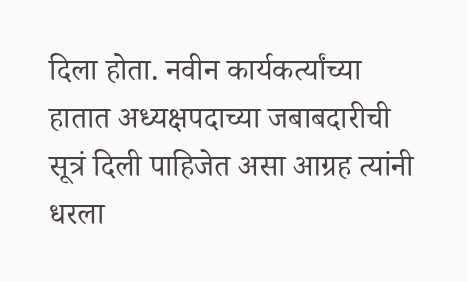दिला होता. नवीन कार्यकर्त्यांच्या हातात अध्यक्षपदाच्या जबाबदारीची सूत्रं दिली पाहिजेत असा आग्रह त्यांनी धरला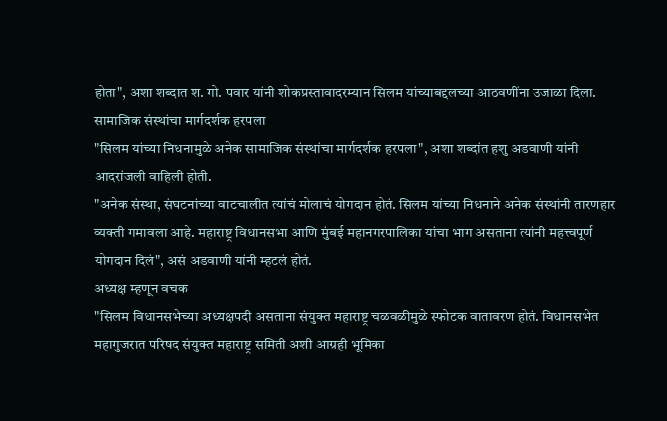होता", अशा शब्दात श. गो. पवार यांनी शोकप्रस्तावादरम्यान सिलम यांच्याबद्दलच्या आठवणींना उजाळा दिला.
सामाजिक संस्थांचा मार्गदर्शक हरपला
"सिलम यांच्या निधनामुळे अनेक सामाजिक संस्थांचा मार्गदर्शक हरपला", अशा शब्दांत हशु अडवाणी यांनी आदरांजली वाहिली होती.
"अनेक संस्था, संघटनांच्या वाटचालीत त्यांचं मोलाचं योगदान होतं. सिलम यांच्या निधनाने अनेक संस्थांनी तारणहार व्यक्ती गमावला आहे. महाराष्ट्र विधानसभा आणि मुंबई महानगरपालिका यांचा भाग असताना त्यांनी महत्त्वपूर्ण योगदान दिलं", असं अडवाणी यांनी म्हटलं होतं.
अध्यक्ष म्हणून वचक
"सिलम विधानसभेच्या अध्यक्षपदी असताना संयुक्त महाराष्ट्र चळवळीमुळे स्फोटक वातावरण होतं. विधानसभेत महागुजरात परिषद संयुक्त महाराष्ट्र समिती अशी आग्रही भूमिका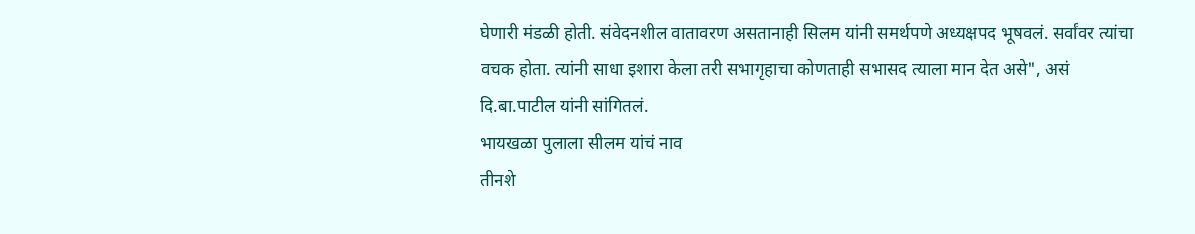घेणारी मंडळी होती. संवेदनशील वातावरण असतानाही सिलम यांनी समर्थपणे अध्यक्षपद भूषवलं. सर्वांवर त्यांचा वचक होता. त्यांनी साधा इशारा केला तरी सभागृहाचा कोणताही सभासद त्याला मान देत असे", असं दि.बा.पाटील यांनी सांगितलं.
भायखळा पुलाला सीलम यांचं नाव
तीनशे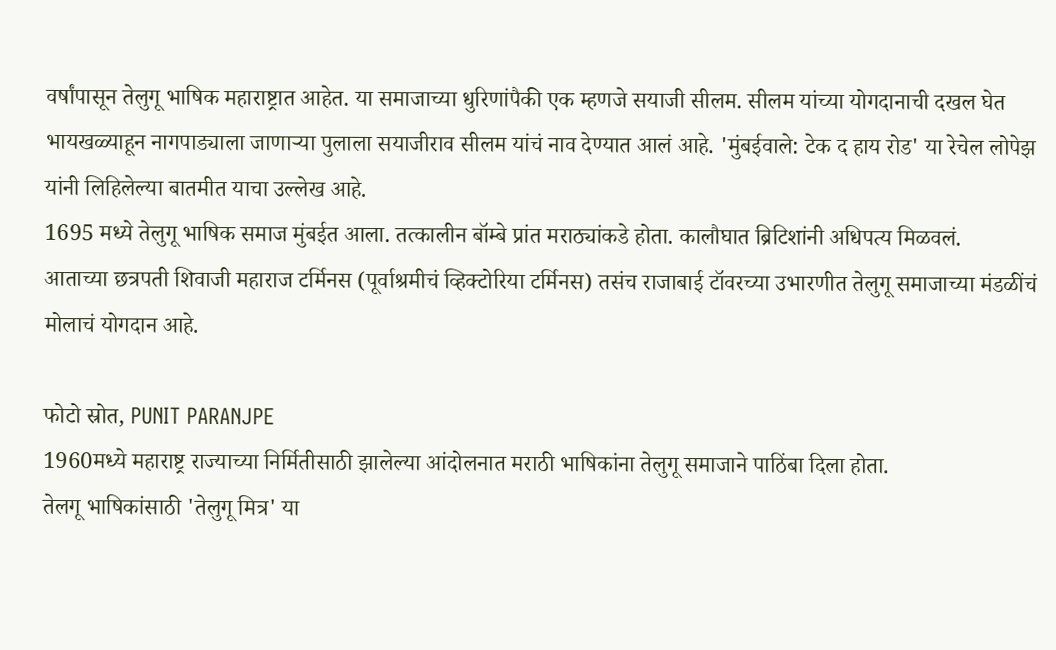वर्षांपासून तेलुगू भाषिक महाराष्ट्रात आहेत. या समाजाच्या धुरिणांपैकी एक म्हणजे सयाजी सीलम. सीलम यांच्या योगदानाची दखल घेत भायखळ्याहून नागपाड्याला जाणाऱ्या पुलाला सयाजीराव सीलम यांचं नाव देण्यात आलं आहे. 'मुंबईवाले: टेक द हाय रोड' या रेचेल लोपेझ यांनी लिहिलेल्या बातमीत याचा उल्लेख आहे.
1695 मध्ये तेलुगू भाषिक समाज मुंबईत आला. तत्कालीन बॉम्बे प्रांत मराठ्यांकडे होता. कालौघात ब्रिटिशांनी अधिपत्य मिळवलं.
आताच्या छत्रपती शिवाजी महाराज टर्मिनस (पूर्वाश्रमीचं व्हिक्टोरिया टर्मिनस) तसंच राजाबाई टॉवरच्या उभारणीत तेलुगू समाजाच्या मंडळींचं मोलाचं योगदान आहे.

फोटो स्रोत, PUNIT PARANJPE
1960मध्ये महाराष्ट्र राज्याच्या निर्मितीसाठी झालेल्या आंदोलनात मराठी भाषिकांना तेलुगू समाजाने पाठिंबा दिला होता.
तेलगू भाषिकांसाठी 'तेलुगू मित्र' या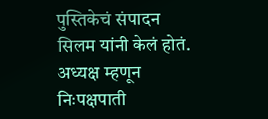पुस्तिकेचं संपादन सिलम यांनी केलं होतं.
अध्यक्ष म्हणून निःपक्षपाती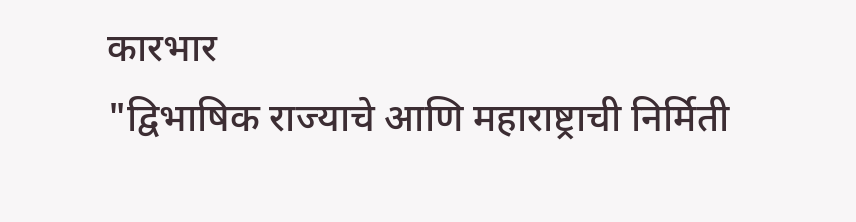कारभार
"द्विभाषिक राज्याचे आणि महाराष्ट्राची निर्मिती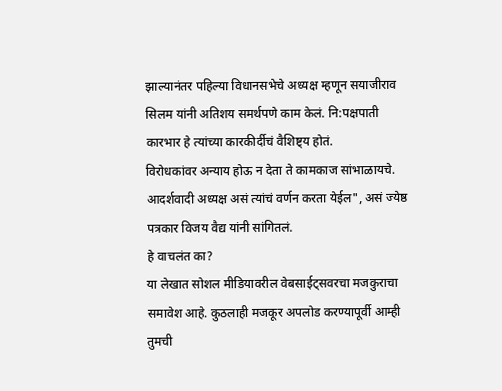झाल्यानंतर पहिल्या विधानसभेचे अध्यक्ष म्हणून सयाजीराव सिलम यांनी अतिशय समर्थपणे काम केलं. नि:पक्षपाती कारभार हे त्यांच्या कारकीर्दीचं वैशिष्ट्य होतं.
विरोधकांवर अन्याय होऊ न देता ते कामकाज सांभाळायचे. आदर्शवादी अध्यक्ष असं त्यांचं वर्णन करता येईल", असं ज्येष्ठ पत्रकार विजय वैद्य यांनी सांगितलं.
हे वाचलंत का?
या लेखात सोशल मीडियावरील वेबसाईट्सवरचा मजकुराचा समावेश आहे. कुठलाही मजकूर अपलोड करण्यापूर्वी आम्ही तुमची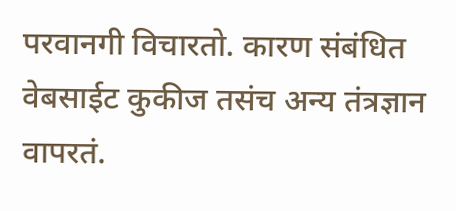परवानगी विचारतो. कारण संबंधित वेबसाईट कुकीज तसंच अन्य तंत्रज्ञान वापरतं.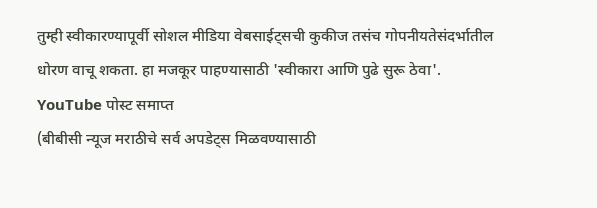तुम्ही स्वीकारण्यापूर्वी सोशल मीडिया वेबसाईट्सची कुकीज तसंच गोपनीयतेसंदर्भातील धोरण वाचू शकता. हा मजकूर पाहण्यासाठी 'स्वीकारा आणि पुढे सुरू ठेवा'.
YouTube पोस्ट समाप्त
(बीबीसी न्यूज मराठीचे सर्व अपडेट्स मिळवण्यासाठी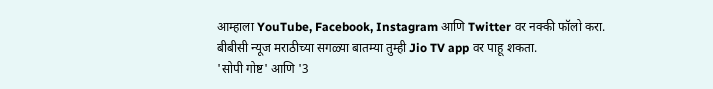आम्हाला YouTube, Facebook, Instagram आणि Twitter वर नक्की फॉलो करा.
बीबीसी न्यूज मराठीच्या सगळ्या बातम्या तुम्ही Jio TV app वर पाहू शकता.
'सोपी गोष्ट' आणि '3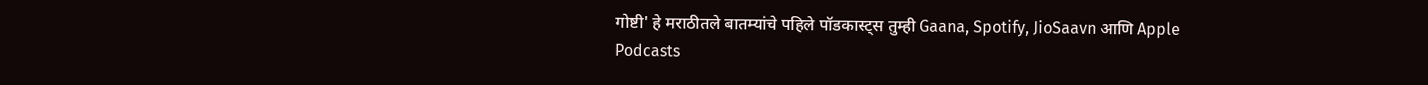गोष्टी' हे मराठीतले बातम्यांचे पहिले पॉडकास्ट्स तुम्ही Gaana, Spotify, JioSaavn आणि Apple Podcasts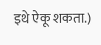इथे ऐकू शकता.)